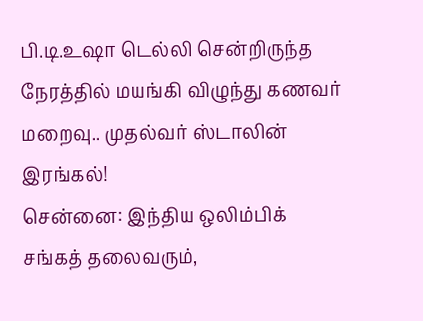பி.டி.உஷா டெல்லி சென்றிருந்த நேரத்தில் மயங்கி விழுந்து கணவர் மறைவு.. முதல்வர் ஸ்டாலின் இரங்கல்!
சென்னை: இந்திய ஒலிம்பிக் சங்கத் தலைவரும்,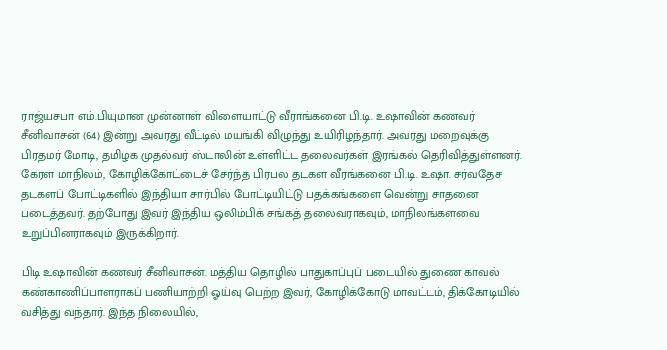ராஜ்யசபா எம்.பியுமான முன்னாள் விளையாட்டு வீராங்கனை பி.டி. உஷாவின் கணவர் சீனிவாசன் (64) இன்று அவரது வீட்டில் மயங்கி விழுந்து உயிரிழந்தார். அவரது மறைவுக்கு பிரதமர் மோடி, தமிழக முதல்வர் ஸ்டாலின் உள்ளிட்ட தலைவர்கள் இரங்கல் தெரிவித்துள்ளனர்.
கேரள மாநிலம், கோழிக்கோட்டைச் சேர்ந்த பிரபல தடகள வீரங்கனை பி.டி. உஷா. சர்வதேச தடகளப் போட்டிகளில் இந்தியா சார்பில் போட்டியிட்டு பதக்கங்களை வென்று சாதனை படைத்தவர். தற்போது இவர் இந்திய ஒலிம்பிக் சங்கத் தலைவராகவும், மாநிலங்களவை உறுப்பினராகவும் இருக்கிறார்.

பிடி உஷாவின் கணவர் சீனிவாசன். மத்திய தொழில் பாதுகாப்புப் படையில் துணை காவல் கண்காணிப்பாளராகப் பணியாற்றி ஓய்வு பெற்ற இவர், கோழிக்கோடு மாவட்டம், திக்கோடியில் வசித்து வந்தார். இந்த நிலையில்,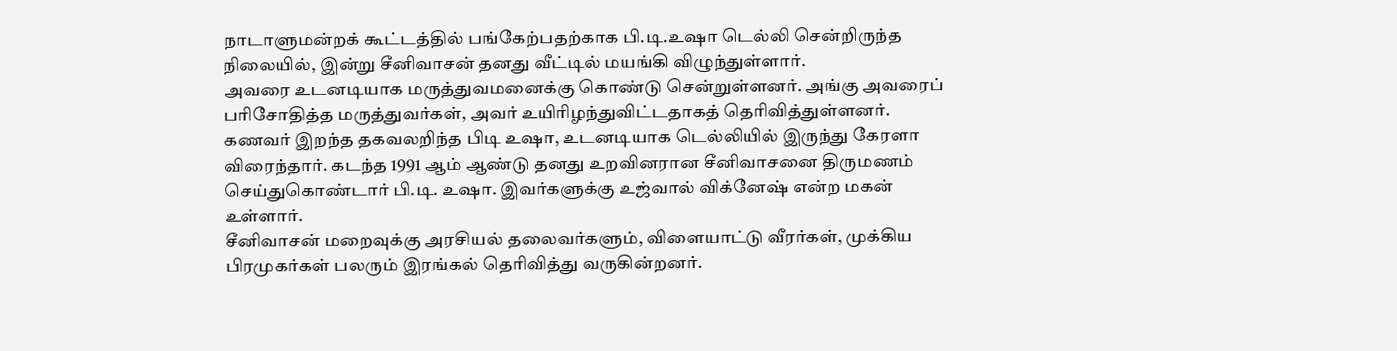நாடாளுமன்றக் கூட்டத்தில் பங்கேற்பதற்காக பி.டி.உஷா டெல்லி சென்றிருந்த நிலையில், இன்று சீனிவாசன் தனது வீட்டில் மயங்கி விழுந்துள்ளார்.
அவரை உடனடியாக மருத்துவமனைக்கு கொண்டு சென்றுள்ளனர். அங்கு அவரைப் பரிசோதித்த மருத்துவர்கள், அவர் உயிரிழந்துவிட்டதாகத் தெரிவித்துள்ளனர். கணவர் இறந்த தகவலறிந்த பிடி உஷா, உடனடியாக டெல்லியில் இருந்து கேரளா விரைந்தார். கடந்த 1991 ஆம் ஆண்டு தனது உறவினரான சீனிவாசனை திருமணம் செய்துகொண்டார் பி.டி. உஷா. இவர்களுக்கு உஜ்வால் விக்னேஷ் என்ற மகன் உள்ளார்.
சீனிவாசன் மறைவுக்கு அரசியல் தலைவர்களும், விளையாட்டு வீரர்கள், முக்கிய பிரமுகர்கள் பலரும் இரங்கல் தெரிவித்து வருகின்றனர்.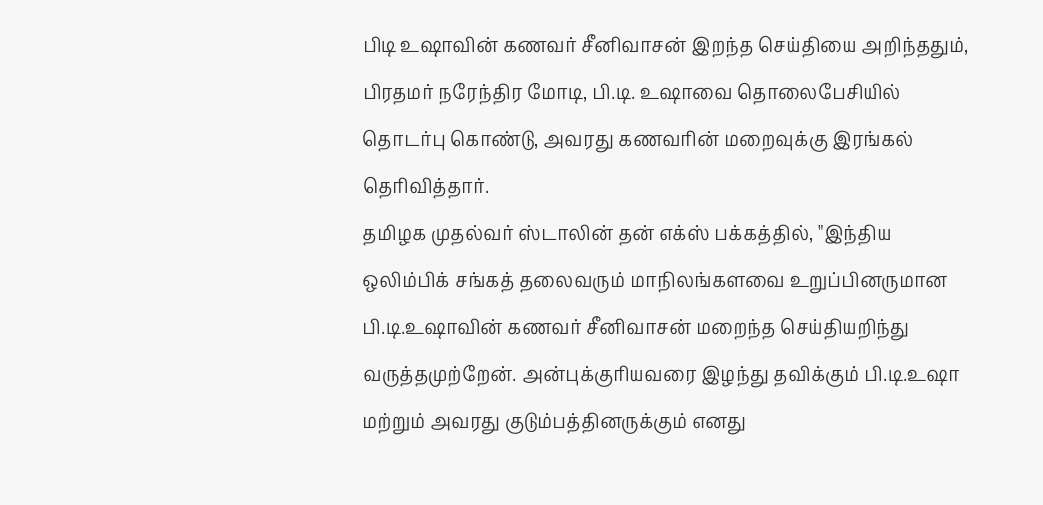பிடி உஷாவின் கணவர் சீனிவாசன் இறந்த செய்தியை அறிந்ததும், பிரதமர் நரேந்திர மோடி, பி.டி. உஷாவை தொலைபேசியில் தொடர்பு கொண்டு, அவரது கணவரின் மறைவுக்கு இரங்கல் தெரிவித்தார்.
தமிழக முதல்வர் ஸ்டாலின் தன் எக்ஸ் பக்கத்தில், "இந்திய ஒலிம்பிக் சங்கத் தலைவரும் மாநிலங்களவை உறுப்பினருமான பி.டி.உஷாவின் கணவர் சீனிவாசன் மறைந்த செய்தியறிந்து வருத்தமுற்றேன். அன்புக்குரியவரை இழந்து தவிக்கும் பி.டி.உஷா மற்றும் அவரது குடும்பத்தினருக்கும் எனது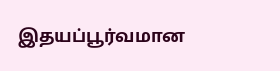இதயப்பூர்வமான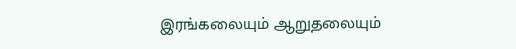இரங்கலையும் ஆறுதலையும்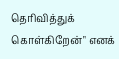தெரிவித்துக் கொள்கிறேன்" எனக்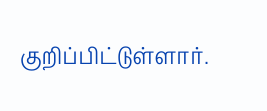குறிப்பிட்டுள்ளார்.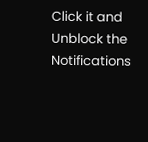Click it and Unblock the Notifications